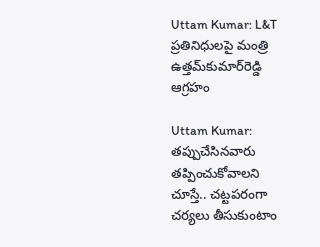Uttam Kumar: L&T ప్రతినిధులపై మంత్రి ఉత్తమ్‌కుమార్‌రెడ్డి ఆగ్రహం

Uttam Kumar: తప్పుచేసినవారు తప్పించుకోవాలని చూస్తే.. చట్టపరంగా చర్యలు తీసుకుంటాం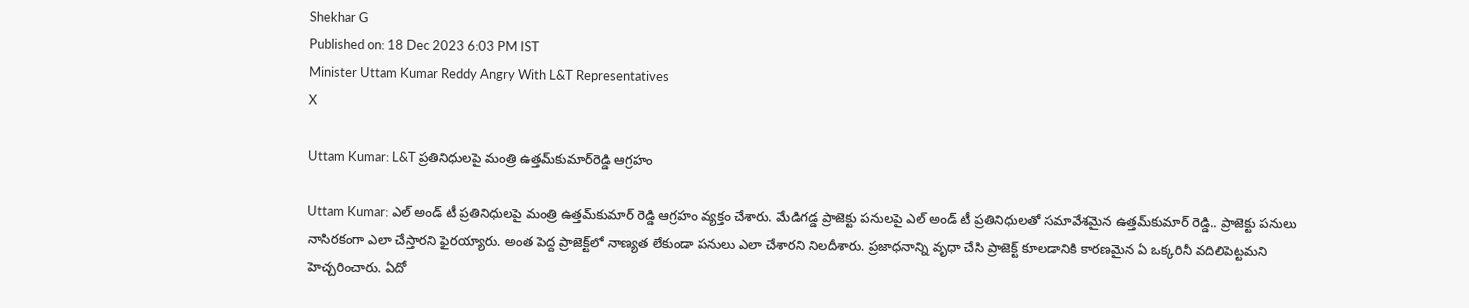Shekhar G
Published on: 18 Dec 2023 6:03 PM IST
Minister Uttam Kumar Reddy Angry With L&T Representatives
X

Uttam Kumar: L&T ప్రతినిధులపై మంత్రి ఉత్తమ్‌కుమార్‌రెడ్డి ఆగ్రహం

Uttam Kumar: ఎల్‌ అండ్‌ టీ ప్రతినిధులపై మంత్రి ఉత్తమ్‌కుమార్‌ రెడ్డి ఆగ్రహం వ్యక్తం చేశారు. మేడిగడ్డ ప్రాజెక్టు పనులపై ఎల్‌ అండ్‌ టీ ప్రతినిధులతో సమావేశమైన ఉత్తమ్‌కుమార్ రెడ్డి.. ప్రాజెక్టు పనులు నాసిరకంగా ఎలా చేస్తారని ఫైరయ్యారు. అంత పెద్ద ప్రాజెక్ట్‌లో నాణ్యత లేకుండా పనులు ఎలా చేశారని నిలదీశారు. ప్రజాధనాన్ని వృధా చేసి ప్రాజెక్ట్ కూలడానికి కారణమైన ఏ ఒక్కరినీ వదిలిపెట్టమని హెచ్చరించారు. ఏదో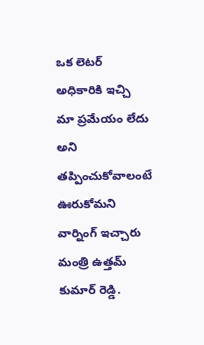ఒక లెటర్ అధికారికి ఇచ్చి మా ప్రమేయం లేదు అని తప్పించుకోవాలంటే ఊరుకోమని వార్నింగ్ ఇచ్చారు మంత్రి ఉత్తమ్‌ కుమార్ రెడ్డి.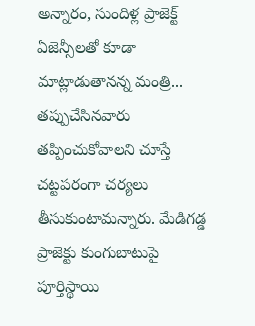అన్నారం, సుందిళ్ల ప్రాజెక్ట్ ఏజెన్సీలతో కూడా మాట్లాడుతానన్న మంత్రి... తప్పుచేసినవారు తప్పించుకోవాలని చూస్తే చట్టపరంగా చర్యలు తీసుకుంటామన్నారు. మేడిగడ్డ ప్రాజెక్టు కుంగుబాటుపై పూర్తిస్థాయి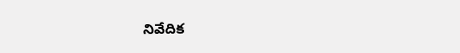నివేదిక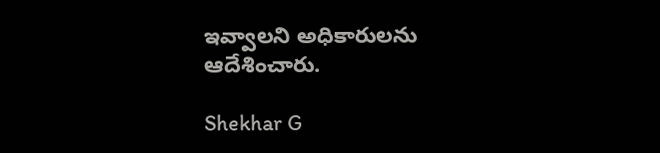ఇవ్వాలని అధికారులను ఆదేశించారు.

Shekhar G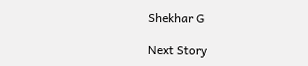Shekhar G

Next Story